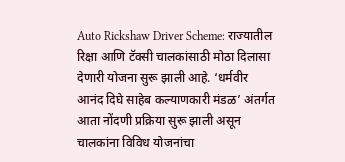Auto Rickshaw Driver Scheme: राज्यातील रिक्षा आणि टॅक्सी चालकांसाठी मोठा दिलासा देणारी योजना सुरू झाली आहे. ‘धर्मवीर आनंद दिघे साहेब कल्याणकारी मंडळ’ अंतर्गत आता नोंदणी प्रक्रिया सुरू झाली असून चालकांना विविध योजनांचा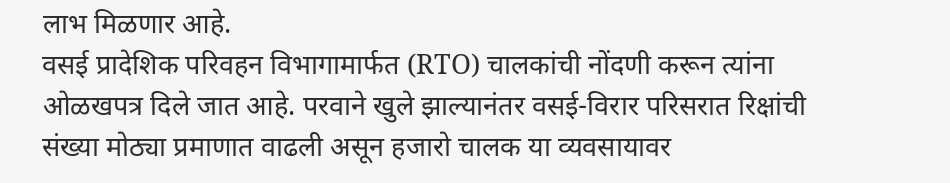लाभ मिळणार आहे.
वसई प्रादेशिक परिवहन विभागामार्फत (RTO) चालकांची नोंदणी करून त्यांना ओळखपत्र दिले जात आहे. परवाने खुले झाल्यानंतर वसई-विरार परिसरात रिक्षांची संख्या मोठ्या प्रमाणात वाढली असून हजारो चालक या व्यवसायावर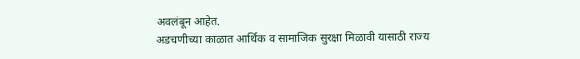अवलंबून आहेत.
अडचणीच्या काळात आर्थिक व सामाजिक सुरक्षा मिळावी यासाठी राज्य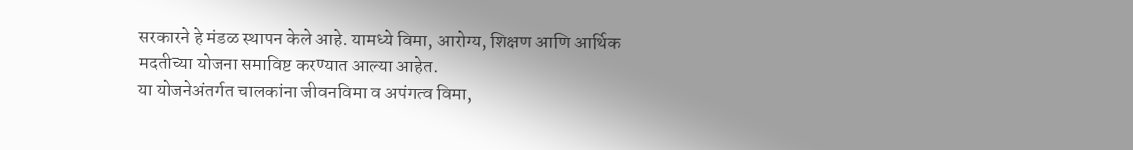सरकारने हे मंडळ स्थापन केले आहे. यामध्ये विमा, आरोग्य, शिक्षण आणि आर्थिक मदतीच्या योजना समाविष्ट करण्यात आल्या आहेत.
या योजनेअंतर्गत चालकांना जीवनविमा व अपंगत्व विमा,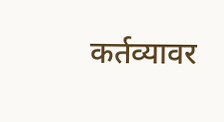कर्तव्यावर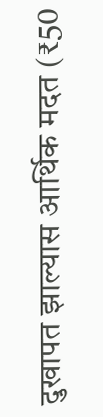दुखापत झाल्यास आर्थिक मदत (₹50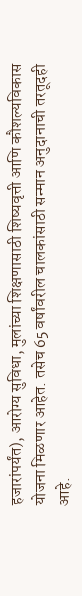हजारांपर्यंत), आरोग्य सुविधा, मुलांच्या शिक्षणासाठी शिष्यवृत्ती आणि कौशल्यविकास योजना मिळणार आहेत. तसेच 65 वर्षांवरील चालकांसाठी सन्मान अनुदानाची तरतूदही आहे.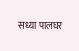सध्या पालघर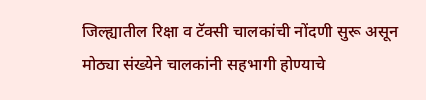जिल्ह्यातील रिक्षा व टॅक्सी चालकांची नोंदणी सुरू असून मोठ्या संख्येने चालकांनी सहभागी होण्याचे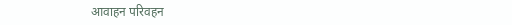आवाहन परिवहन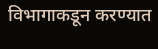विभागाकडून करण्यात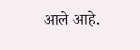आले आहे.